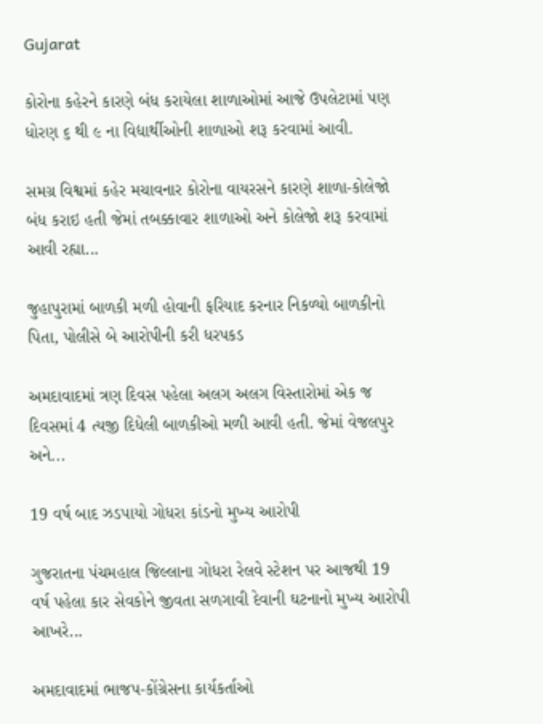Gujarat

કોરોના કહેરને કારણે બંધ કરાયેલા શાળાઓમાં આજે ઉપલેટામાં પણ ધોરણ ૬ થી ૯ ના વિદ્યાર્થીઓની શાળાઓ શરૂ કરવામાં આવી.

સમગ્ર વિશ્વમાં કહેર મચાવનાર કોરોના વાયરસને કારણે શાળા-કોલેજો બંધ કરાઇ હતી જેમાં તબક્કાવાર શાળાઓ અને કોલેજો શરૂ કરવામાં આવી રહ્યા...

જુહાપુરામાં બાળકી મળી હોવાની ફરિયાદ કરનાર નિકળ્યો બાળકીનો પિતા, પોલીસે બે આરોપીની કરી ધરપકડ

અમદાવાદમાં ત્રણ દિવસ પહેલા અલગ અલગ વિસ્તારોમાં એક જ દિવસમાં 4 ત્યજી દિધેલી બાળકીઓ મળી આવી હતી. જેમાં વેજલપુર અને...

19 વર્ષ બાદ ઝડપાયો ગોધરા કાંડનો મુખ્ય આરોપી

ગુજરાતના પંચમહાલ જિલ્લાના ગોધરા રેલવે સ્ટેશન પર આજથી 19 વર્ષ પહેલા કાર સેવકોને જીવતા સળગાવી દેવાની ઘટનાનો મુખ્ય આરોપી આખરે...

અમદાવાદમાં ભાજપ-કોંગ્રેસના કાર્યકર્તાઓ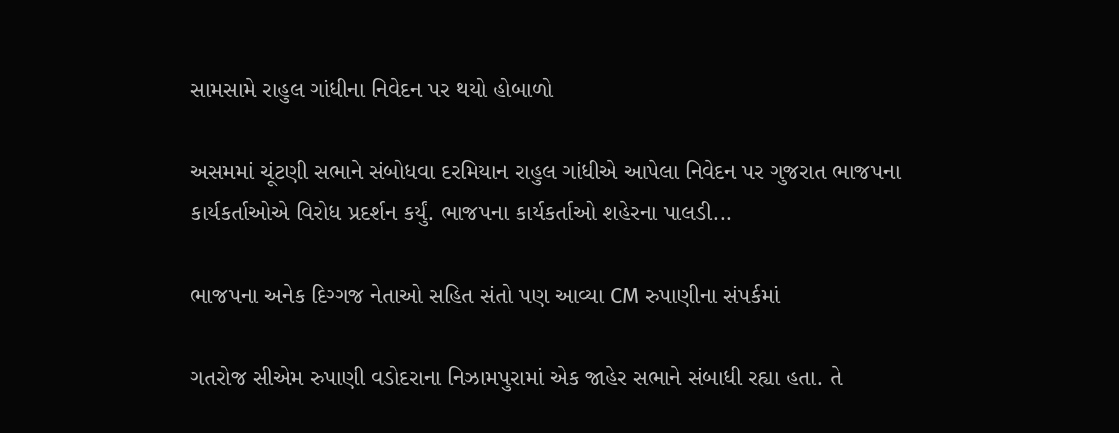સામસામે રાહુલ ગાંધીના નિવેદન પર થયો હોબાળો

અસમમાં ચૂંટણી સભાને સંબોધવા દરમિયાન રાહુલ ગાંધીએ આપેલા નિવેદન પર ગુજરાત ભાજપના કાર્યકર્તાઓએ વિરોધ પ્રદર્શન કર્યું. ભાજપના કાર્યકર્તાઓ શહેરના પાલડી...

ભાજપના અનેક દિગ્ગજ નેતાઓ સહિત સંતો પણ આવ્યા CM રુપાણીના સંપર્કમાં

ગતરોજ સીએમ રુપાણી વડોદરાના નિઝામપુરામાં એક જાહેર સભાને સંબાધી રહ્યા હતા. તે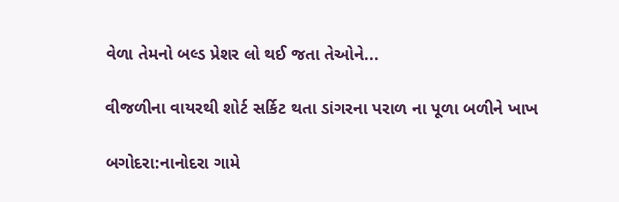વેળા તેમનો બલ્ડ પ્રેશર લો થઈ જતા તેઓને...

વીજળીના વાયરથી શોર્ટ સર્કિટ થતા ડાંગરના પરાળ ના પૂળા બળીને ખાખ

બગોદરા:નાનોદરા ગામે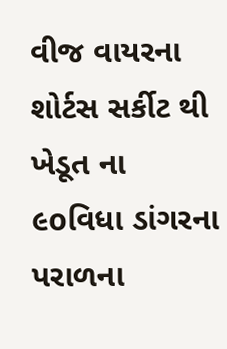વીજ વાયરના શોર્ટસ સર્કીટ થી ખેડૂત ના ૯oવિધા ડાંગરના પરાળના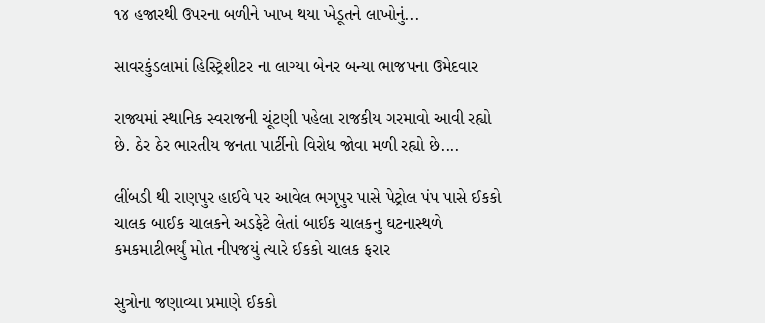૧૪ હજારથી ઉપરના બળીને ખાખ થયા ખેડૂતને લાખોનું...

સાવરકુંડલામાં હિસ્ટ્રિશીટર ના લાગ્યા બેનર બન્યા ભાજપના ઉમેદવાર

રાજ્યમાં સ્થાનિક સ્વરાજની ચૂંટણી પહેલા રાજકીય ગરમાવો આવી રહ્યો છે. ઠેર ઠેર ભારતીય જનતા પાર્ટીનો વિરોધ જોવા મળી રહ્યો છે....

લીંબડી થી રાણપુર હાઈવે પર આવેલ ભગૃપુર પાસે પેટ્રોલ પંપ પાસે ઈકકો ચાલક બાઈક ચાલકને અડફેટે લેતાં બાઈક ચાલકનુ ઘટનાસ્થળે કમકમાટીભર્યું મોત નીપજયું ત્યારે ઈકકો ચાલક ફરાર

સુત્રોના જણાવ્યા પ્રમાણે ઈકકો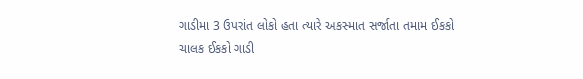ગાડીમા 3 ઉપરાંત લોકો હતા ત્યારે અકસ્માત સર્જાતા તમામ ઈકકો ચાલક ઈકકો ગાડી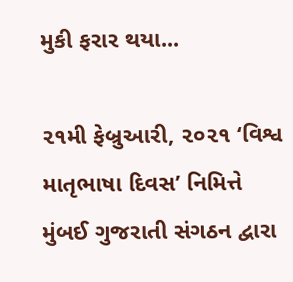મુકી ફરાર થયા...

૨૧મી ફેબ્રુઆરી, ૨૦૨૧ ‘વિશ્વ માતૃભાષા દિવસ’ નિમિત્તે મુંબઈ ગુજરાતી સંગઠન દ્વારા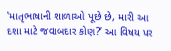‛માતૃભાષાની શાળાઓ પૂછે છે, મારી આ દશા માટે જવાબદાર કોણ?’ આ વિષય પર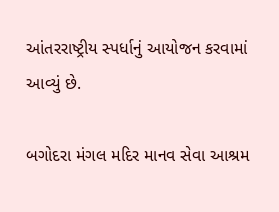આંતરરાષ્ટ્રીય સ્પર્ધાનું આયોજન કરવામાં આવ્યું છે.

બગોદરા મંગલ મદિર માનવ સેવા આશ્રમ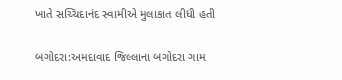ખાતે સચ્ચિદાનંદ સ્વામીએ મુલાકાત લીધી હતી

બગોદરા:અમદાવાદ જિલ્લાના બગોદરા ગામ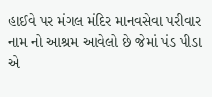હાઈવે પર મંગલ મંદિર માનવસેવા પરીવાર નામ નો આશ્રમ આવેલો છે જેમાં પંડ પીડા એ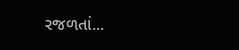રજળતાં...